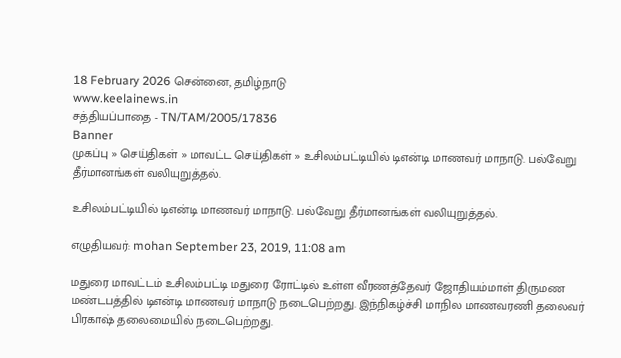18 February 2026 சென்னை, தமிழ்நாடு
www.keelainews.in
சத்தியப்பாதை - TN/TAM/2005/17836
Banner
முகப்பு » செய்திகள் » மாவட்ட செய்திகள் » உசிலம்பட்டியில் டிஎன்டி மாணவர் மாநாடு. பல்வேறு தீர்மானங்கள் வலியுறுத்தல்.

உசிலம்பட்டியில் டிஎன்டி மாணவர் மாநாடு. பல்வேறு தீர்மானங்கள் வலியுறுத்தல்.

எழுதியவர்: mohan September 23, 2019, 11:08 am

மதுரை மாவட்டம் உசிலம்பட்டி மதுரை ரோட்டில் உள்ள வீரணத்தேவர் ஜோதியம்மாள் திருமண மண்டபத்தில் டிஎன்டி மாணவர் மாநாடு நடைபெற்றது. இந்நிகழ்ச்சி மாநில மாணவரணி தலைவர் பிரகாஷ் தலைமையில் நடைபெற்றது.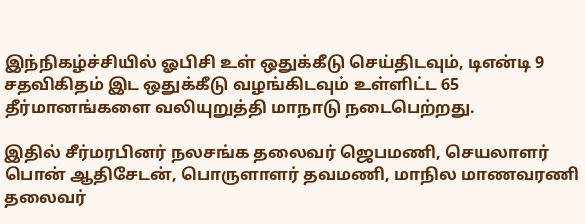இந்நிகழ்ச்சியில் ஓபிசி உள் ஒதுக்கீடு செய்திடவும், டிஎன்டி 9 சதவிகிதம் இட ஒதுக்கீடு வழங்கிடவும் உள்ளிட்ட 65 தீர்மானங்களை வலியுறுத்தி மாநாடு நடைபெற்றது.

இதில் சீர்மரபினர் நலசங்க தலைவர் ஜெபமணி, செயலாளர் பொன் ஆதிசேடன், பொருளாளர் தவமணி, மாநில மாணவரணி தலைவர்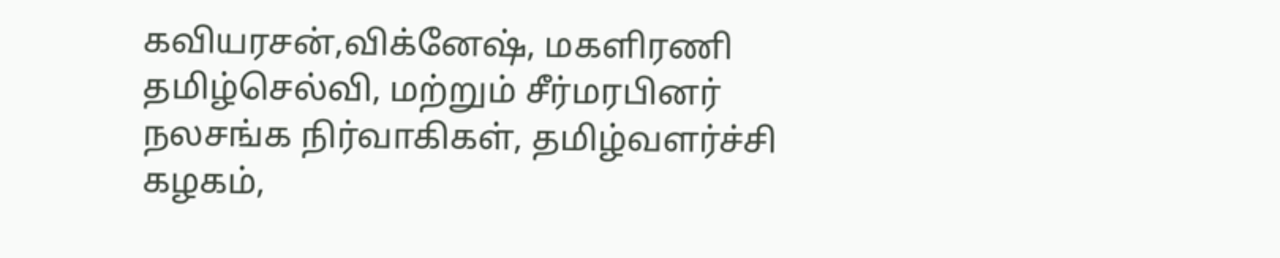கவியரசன்,விக்னேஷ், மகளிரணி தமிழ்செல்வி, மற்றும் சீர்மரபினர் நலசங்க நிர்வாகிகள், தமிழ்வளர்ச்சி கழகம்,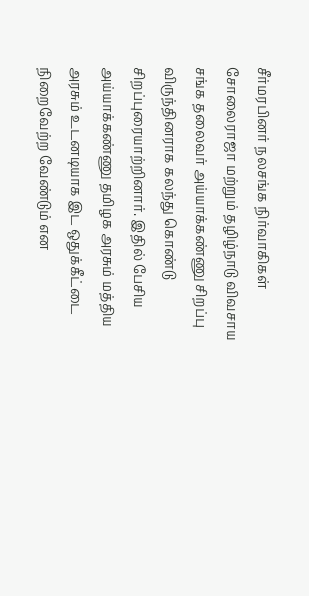சீர்மரபினர் நலசங்க நிர்வாகிகள் சோலைராஜா மற்றும் தழிழ்நாடு விவசாய சங்க தலைவர் அய்யாக்கண்ணு சிறப்பு விருந்தினராக கலந்து கொண்டு சிறப்புரையாற்றினார். இதில் பேசிய அய்யாக்கண்ணு தமிழக அரசும் மத்திய அரசும் உடனடியாக இட ஒதுக்கீட்டை நிறைவேற்ற வேண்டும் என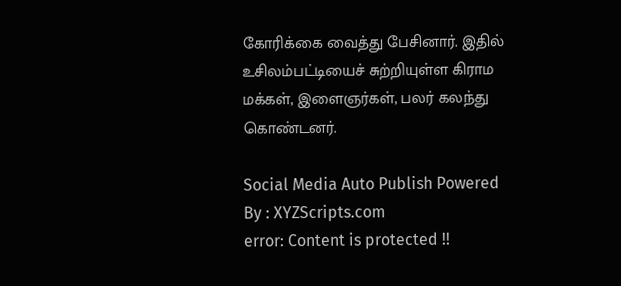கோரிக்கை வைத்து பேசினார். இதில் உசிலம்பட்டியைச் சுற்றியுள்ள கிராம மக்கள், இளைஞர்கள், பலர் கலந்து கொண்டனர்.

Social Media Auto Publish Powered By : XYZScripts.com
error: Content is protected !!